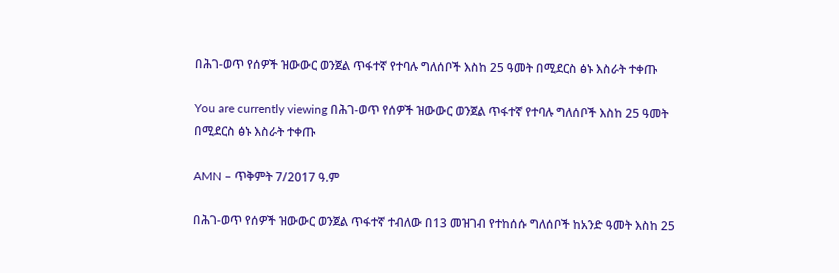በሕገ-ወጥ የሰዎች ዝውውር ወንጀል ጥፋተኛ የተባሉ ግለሰቦች እስከ 25 ዓመት በሚደርስ ፅኑ እስራት ተቀጡ

You are currently viewing በሕገ-ወጥ የሰዎች ዝውውር ወንጀል ጥፋተኛ የተባሉ ግለሰቦች እስከ 25 ዓመት በሚደርስ ፅኑ እስራት ተቀጡ

AMN – ጥቅምት 7/2017 ዓ.ም

በሕገ-ወጥ የሰዎች ዝውውር ወንጀል ጥፋተኛ ተብለው በ13 መዝገብ የተከሰሱ ግለሰቦች ከአንድ ዓመት እስከ 25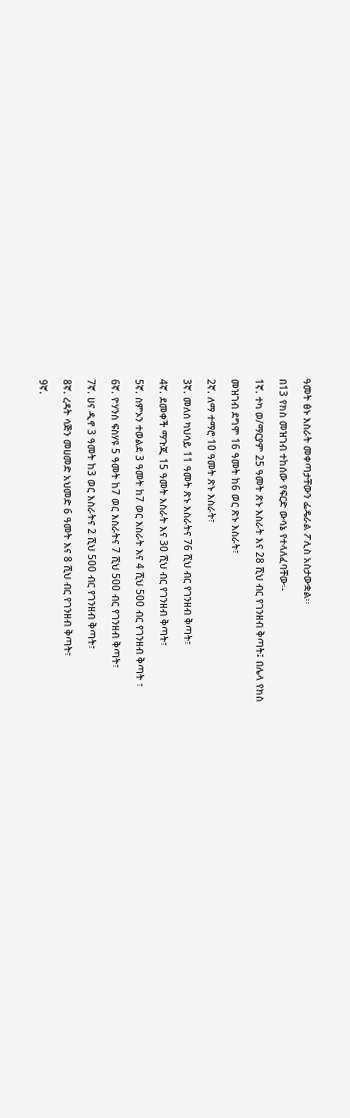ዓመት ፅኑ እስራት መቀጣታቸውን ፌዴራል ፖሊስ አስታውቋል፡፡

በ13 የክስ መዝገብ ተከሰው የፍርድ ውሳኔ የተላለፈባቸው፡-

1ኛ. ተካ ወ/ማርያም 25 ዓመት ጽኑ እስራት እና 28 ሺህ ብር የገንዘብ ቅጣት፤ በሌላ የክስ

መዝገብ ደግሞ 16 ዓመት ከ6 ወር ጽኑ እስራት፣

2ኛ. ለማ ተማሮ 10 ዓመት ጽኑ እስራት፣

3ኛ. መለሰ ካህሳይ 11 ዓመት ጽኑ እስራትና 76 ሺህ ብር የገንዘብ ቅጣት፣

4ኛ. ደመቀች ማጉጂ 15 ዓመት እስራት እና 30 ሺህ ብር የገንዘብ ቅጣት፣

5ኛ. ስምኦን ተወልደ 3 ዓመት ከ7 ወር እስራት እና 4 ሺህ 500 ብር የገንዘብ ቅጣት ፣

6ኛ. ዮሃንስ ፍስሃዩ 5 ዓመት ከ7 ወር እስራትና 7 ሺህ 500 ብር የገንዘብ ቅጣት፣

7ኛ. ሀና ዲኖ 3 ዓመት ከ3 ወር እስራትና 2 ሺህ 500 ብር የገንዘብ ቅጣት፣

8ኛ. ረዳት ሳጅን መሀመድ አህመድ 6 ዓመት እና 8 ሺህ ብር የገንዘብ ቅጣት፣

9ኛ.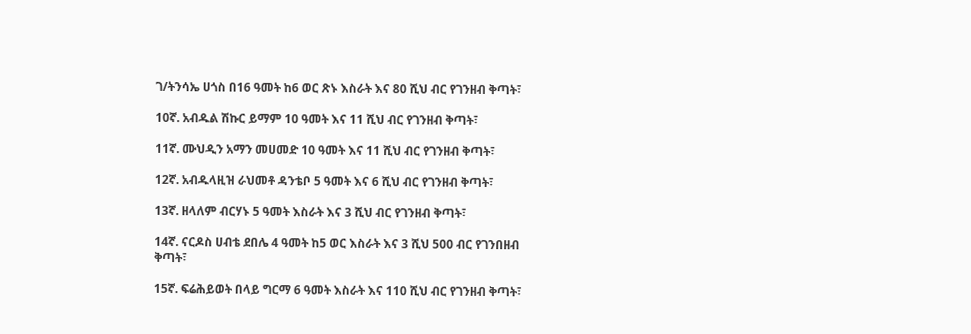ገ/ትንሳኤ ሀጎስ በ16 ዓመት ከ6 ወር ጽኑ እስራት እና 80 ሺህ ብር የገንዘብ ቅጣት፣

10ኛ. አብዱል ሽኩር ይማም 10 ዓመት እና 11 ሺህ ብር የገንዘብ ቅጣት፣

11ኛ. ሙህዲን አማን መሀመድ 10 ዓመት እና 11 ሺህ ብር የገንዘብ ቅጣት፣

12ኛ. አብዱላዚዝ ራህመቶ ዳንቴቦ 5 ዓመት እና 6 ሺህ ብር የገንዘብ ቅጣት፣

13ኛ. ዘላለም ብርሃኑ 5 ዓመት እስራት እና 3 ሺህ ብር የገንዘብ ቅጣት፣

14ኛ. ናርዶስ ሀብቴ ደበሌ 4 ዓመት ከ5 ወር እስራት እና 3 ሺህ 500 ብር የገንበዘብ ቅጣት፣

15ኛ. ፍሬሕይወት በላይ ግርማ 6 ዓመት እስራት እና 110 ሺህ ብር የገንዘብ ቅጣት፣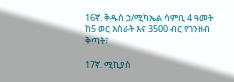16ኛ. ቅዱስ ኃ/ሚካኤል ሳምቢ 4 ዓመት ከ5 ወር እስራት እና 3500 ብር የገንዘብ ቅጣት፣

17ኛ. ሚኪያስ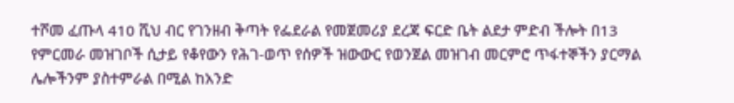ተሾመ ፈጡላ 410 ሺህ ብር የገንዘብ ቅጣት የፌደራል የመጀመሪያ ደረጃ ፍርድ ቤት ልደታ ምድብ ችሎት በ13 የምርመራ መዝገቦች ሲታይ የቆየውን የሕገ-ወጥ የሰዎች ዝውውር የወንጀል መዝገብ መርምሮ ጥፋተኞችን ያርማል ሌሎችንም ያስተምራል በሚል ከአንድ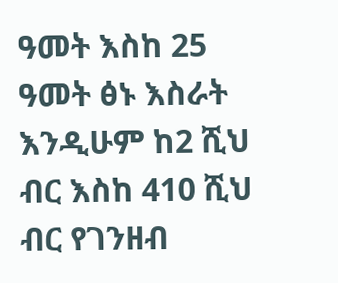ዓመት እስከ 25 ዓመት ፅኑ እስራት እንዲሁም ከ2 ሺህ ብር እስከ 410 ሺህ ብር የገንዘብ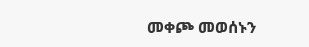መቀጮ መወሰኑን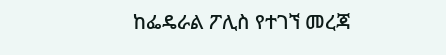ከፌዴራል ፖሊስ የተገኘ መረጃ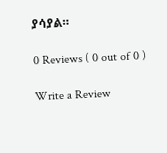ያሳያል።

0 Reviews ( 0 out of 0 )

Write a Review